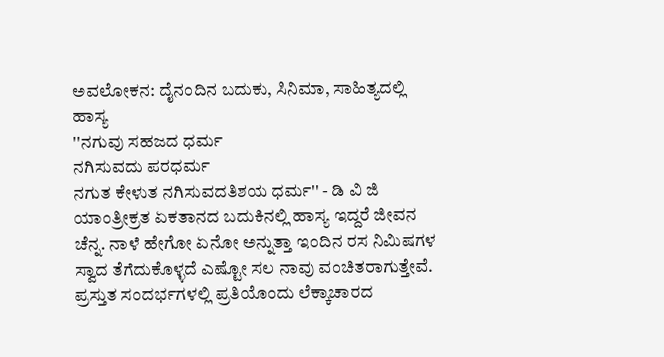ಅವಲೋಕನ: ದೈನಂದಿನ ಬದುಕು, ಸಿನಿಮಾ, ಸಾಹಿತ್ಯದಲ್ಲಿ ಹಾಸ್ಯ
''ನಗುವು ಸಹಜದ ಧರ್ಮ
ನಗಿಸುವದು ಪರಧರ್ಮ
ನಗುತ ಕೇಳುತ ನಗಿಸುವದತಿಶಯ ಧರ್ಮ'' - ಡಿ ವಿ ಜಿ
ಯಾಂತ್ರೀಕ್ರತ ಏಕತಾನದ ಬದುಕಿನಲ್ಲಿ ಹಾಸ್ಯ ಇದ್ದರೆ ಜೀವನ ಚೆನ್ನ. ನಾಳೆ ಹೇಗೋ ಏನೋ ಅನ್ನುತ್ತಾ ಇಂದಿನ ರಸ ನಿಮಿಷಗಳ ಸ್ವಾದ ತೆಗೆದುಕೊಳ್ಳದೆ ಎಷ್ಟೋ ಸಲ ನಾವು ವಂಚಿತರಾಗುತ್ತೇವೆ.
ಪ್ರಸ್ತುತ ಸಂದರ್ಭಗಳಲ್ಲಿ ಪ್ರತಿಯೊಂದು ಲೆಕ್ಕಾಚಾರದ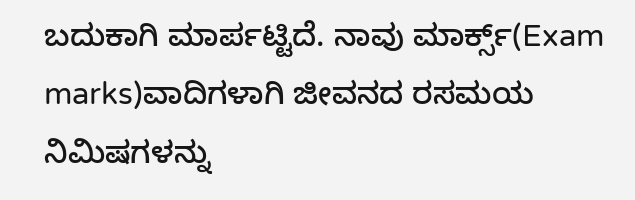ಬದುಕಾಗಿ ಮಾರ್ಪಟ್ಟಿದೆ. ನಾವು ಮಾರ್ಕ್ಸ್(Exam marks)ವಾದಿಗಳಾಗಿ ಜೀವನದ ರಸಮಯ ನಿಮಿಷಗಳನ್ನು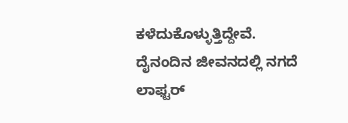ಕಳೆದುಕೊಳ್ಳುತ್ತಿದ್ದೇವೆ.
ದೈನಂದಿನ ಜೀವನದಲ್ಲಿ ನಗದೆ ಲಾಫ್ಟರ್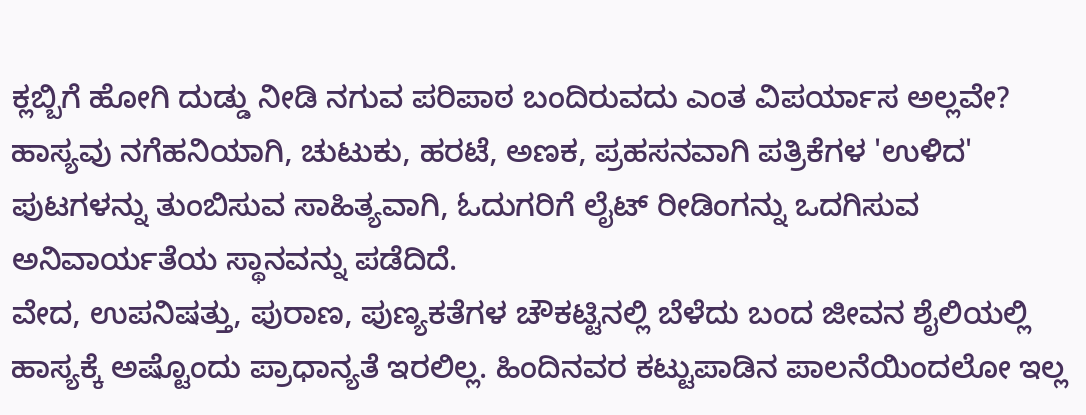ಕ್ಲಬ್ಬಿಗೆ ಹೋಗಿ ದುಡ್ಡು ನೀಡಿ ನಗುವ ಪರಿಪಾಠ ಬಂದಿರುವದು ಎಂತ ವಿಪರ್ಯಾಸ ಅಲ್ಲವೇ? ಹಾಸ್ಯವು ನಗೆಹನಿಯಾಗಿ, ಚುಟುಕು, ಹರಟೆ, ಅಣಕ, ಪ್ರಹಸನವಾಗಿ ಪತ್ರಿಕೆಗಳ 'ಉಳಿದ' ಪುಟಗಳನ್ನು ತುಂಬಿಸುವ ಸಾಹಿತ್ಯವಾಗಿ, ಓದುಗರಿಗೆ ಲೈಟ್ ರೀಡಿಂಗನ್ನು ಒದಗಿಸುವ ಅನಿವಾರ್ಯತೆಯ ಸ್ಥಾನವನ್ನು ಪಡೆದಿದೆ.
ವೇದ, ಉಪನಿಷತ್ತು, ಪುರಾಣ, ಪುಣ್ಯಕತೆಗಳ ಚೌಕಟ್ಟಿನಲ್ಲಿ ಬೆಳೆದು ಬಂದ ಜೀವನ ಶೈಲಿಯಲ್ಲಿ ಹಾಸ್ಯಕ್ಕೆ ಅಷ್ಟೊಂದು ಪ್ರಾಧಾನ್ಯತೆ ಇರಲಿಲ್ಲ. ಹಿಂದಿನವರ ಕಟ್ಟುಪಾಡಿನ ಪಾಲನೆಯಿಂದಲೋ ಇಲ್ಲ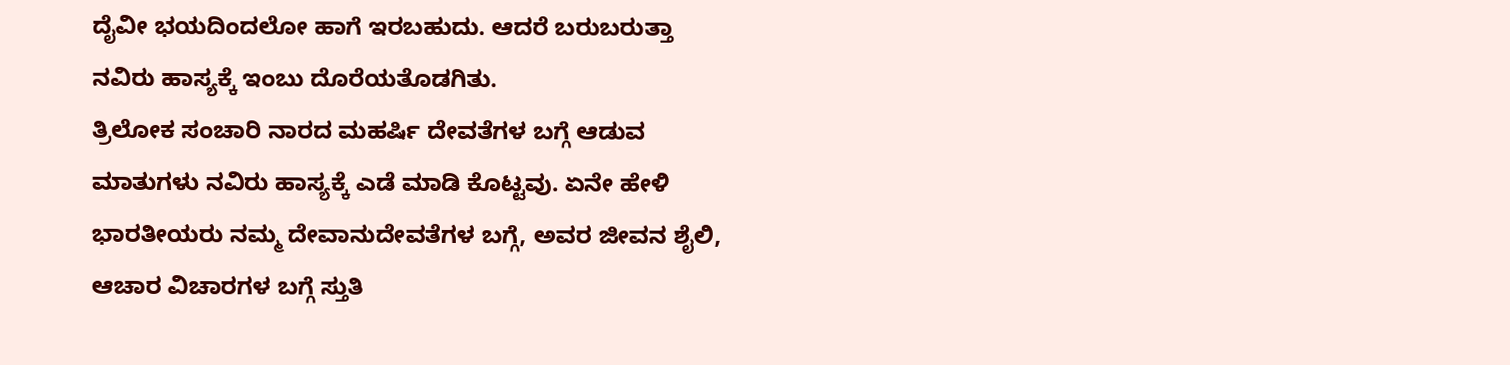ದೈವೀ ಭಯದಿಂದಲೋ ಹಾಗೆ ಇರಬಹುದು. ಆದರೆ ಬರುಬರುತ್ತಾ ನವಿರು ಹಾಸ್ಯಕ್ಕೆ ಇಂಬು ದೊರೆಯತೊಡಗಿತು.
ತ್ರಿಲೋಕ ಸಂಚಾರಿ ನಾರದ ಮಹರ್ಷಿ ದೇವತೆಗಳ ಬಗ್ಗೆ ಆಡುವ ಮಾತುಗಳು ನವಿರು ಹಾಸ್ಯಕ್ಕೆ ಎಡೆ ಮಾಡಿ ಕೊಟ್ಟವು. ಏನೇ ಹೇಳಿ ಭಾರತೀಯರು ನಮ್ಮ ದೇವಾನುದೇವತೆಗಳ ಬಗ್ಗೆ, ಅವರ ಜೀವನ ಶೈಲಿ, ಆಚಾರ ವಿಚಾರಗಳ ಬಗ್ಗೆ ಸ್ತುತಿ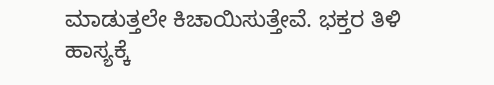ಮಾಡುತ್ತಲೇ ಕಿಚಾಯಿಸುತ್ತೇವೆ. ಭಕ್ತರ ತಿಳಿ ಹಾಸ್ಯಕ್ಕೆ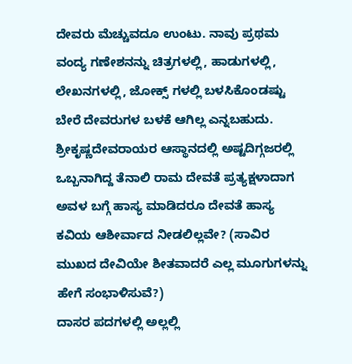ದೇವರು ಮೆಚ್ಚುವದೂ ಉಂಟು. ನಾವು ಪ್ರಥಮ ವಂದ್ಯ ಗಣೇಶನನ್ನು ಚಿತ್ರಗಳಲ್ಲಿ, ಹಾಡುಗಳಲ್ಲಿ, ಲೇಖನಗಳಲ್ಲಿ, ಜೋಕ್ಸ್ ಗಳಲ್ಲಿ ಬಳಸಿಕೊಂಡಷ್ಟು ಬೇರೆ ದೇವರುಗಳ ಬಳಕೆ ಆಗಿಲ್ಲ ಎನ್ನಬಹುದು.
ಶ್ರೀಕೃಷ್ಣದೇವರಾಯರ ಆಸ್ಥಾನದಲ್ಲಿ ಅಷ್ಟದಿಗ್ಗಜರಲ್ಲಿ ಒಬ್ಬನಾಗಿದ್ದ ತೆನಾಲಿ ರಾಮ ದೇವತೆ ಪ್ರತ್ಯಕ್ಷಳಾದಾಗ ಅವಳ ಬಗ್ಗೆ ಹಾಸ್ಯ ಮಾಡಿದರೂ ದೇವತೆ ಹಾಸ್ಯ ಕವಿಯ ಆಶೀರ್ವಾದ ನೀಡಲಿಲ್ಲವೇ? (ಸಾವಿರ ಮುಖದ ದೇವಿಯೇ ಶೀತವಾದರೆ ಎಲ್ಲ ಮೂಗುಗಳನ್ನು ಹೇಗೆ ಸಂಭಾಳಿಸುವೆ?)
ದಾಸರ ಪದಗಳಲ್ಲಿ ಅಲ್ಲಲ್ಲಿ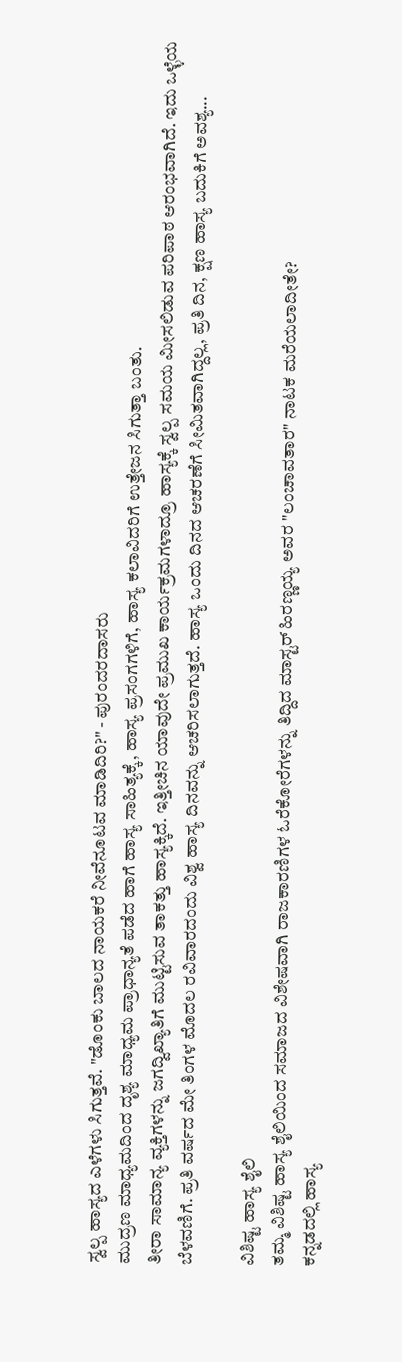ಸ್ವಲ್ಪ ಹಾಸ್ಯದ ಎಳೆಗಳು ಸಿಗುತ್ತವೆ. "ಡೊಂಕು ಬಾಲದ ನಾಯಕರೆ ನೀವೆನೂಟವ ಮಾಡಿದಿರಿ?" - ಪುರಂದರದಾಸರು
ಮುದ್ರಣ ಮಾಧ್ಯಮದಿಂದ ದೃಶ್ಯ ಮಾಧ್ಯಮ ಪ್ರಾಧಾನ್ಯತೆ ಪಡೆದ ಹಾಗೆ ಹಾಸ್ಯ ಸಾಹಿತ್ಯಕ್ಕೆ, ಹಾಸ್ಯ ಪ್ರಸಂಗಗಳಿಗೆ, ಹಾಸ್ಯ ಕಲಾವಿದರಿಗೆ ಉತ್ತೇಜನ ಸಿಗುತ್ತಾ ಬಂತು.
ತೀರಾ ಸಾಮಾನ್ಯ ವ್ಯಕ್ತಿಗಳನ್ನು ಜಗದ್ವಿಖ್ಯಾತಿಗೆ ಮುಟ್ಟಿಸುವ ತಾಕತ್ತು ಹಾಸ್ಯಕ್ಕಿದೆ. ಇತ್ತೀಚಿನ ಯಾವುದೇ ಪ್ರಮುಖ ಕಾರ್ಯಕ್ರಮಗಳಾದ್ರೂ ಹಾಸ್ಯಕ್ಕೆ ಸ್ವಲ್ಪ ಸಮಯ ಮೀಸಲಿಡುವ ಪರಿಪಾಠ ಆರಂಭವಾಗಿದೆ. ಇದು ಒಳ್ಳೆಯ ಬೆಳವಣಿಗೆ. ಪ್ರತಿ ವರ್ಷದ ಮೇ ತಿಂಗಳ ಮೊದಲ ರವಿವಾರದಂದು ವಿಶ್ವ ಹಾಸ್ಯ ದಿನವನ್ನು ಆಚರಿಸಲಾಗುತ್ತದೆ. ಹಾಸ್ಯ ಒಂದು ದಿನದ ಆಚರಣೆಗೆ ಸೀಮಿತವಾಗಿದ್ದಲ್ಲ, ಪ್ರತಿ ದಿನ, ಕ್ಷಣ ಹಾಸ್ಯ ಬದುಕಿಗೆ ಅವಶ್ಯ...

ವಿಶಿಷ್ಟ ಹಾಸ್ಯ ಶೈಲಿ
ತಮ್ಮ ವಿಶಿಷ್ಟ ಹಾಸ್ಯ ಶೈಲಿಯಿಂದ ಸಮಾಜದ ವಿಶೇಷವಾಗಿ ರಾಜಕಾರಣಿಗಳ ಓರೆಕೋರೆಗಳನ್ನು ತಿದ್ದಿದ ಮಾಸ್ಟರ್ ಹಿರಣ್ಣಯ್ಯ ಅವರ "ಲಂಚಾವತಾರ" ನಾಟಕ ಮರೆಯಲಾದೀತೇ?
ಕನ್ನಡದಲ್ಲಿ ಹಾಸ್ಯ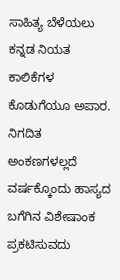ಸಾಹಿತ್ಯ ಬೆಳೆಯಲು ಕನ್ನಡ ನಿಯತ ಕಾಲಿಕೆಗಳ ಕೊಡುಗೆಯೂ ಅಪಾರ. ನಿಗದಿತ ಅಂಕಣಗಳಲ್ಲದೆ ವರ್ಷಕ್ಕೊಂದು ಹಾಸ್ಯದ ಬಗೆಗಿನ ವಿಶೇಷಾಂಕ ಪ್ರಕಟಿಸುವದು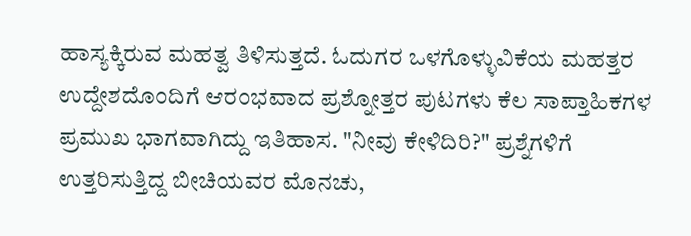ಹಾಸ್ಯಕ್ಕಿರುವ ಮಹತ್ವ ತಿಳಿಸುತ್ತದೆ. ಓದುಗರ ಒಳಗೊಳ್ಳುವಿಕೆಯ ಮಹತ್ತರ ಉದ್ದೇಶದೊಂದಿಗೆ ಆರಂಭವಾದ ಪ್ರಶ್ನೋತ್ತರ ಪುಟಗಳು ಕೆಲ ಸಾಪ್ತಾಹಿಕಗಳ ಪ್ರಮುಖ ಭಾಗವಾಗಿದ್ದು ಇತಿಹಾಸ. "ನೀವು ಕೇಳಿದಿರಿ?" ಪ್ರಶ್ನೆಗಳಿಗೆ ಉತ್ತರಿಸುತ್ತಿದ್ದ ಬೀಚಿಯವರ ಮೊನಚು,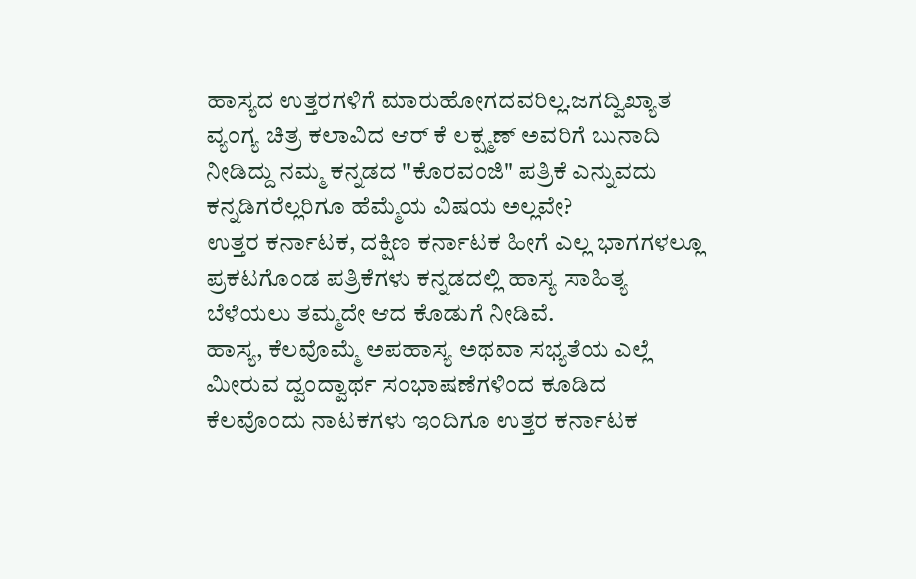ಹಾಸ್ಯದ ಉತ್ತರಗಳಿಗೆ ಮಾರುಹೋಗದವರಿಲ್ಲ.ಜಗದ್ವಿಖ್ಯಾತ ವ್ಯಂಗ್ಯ ಚಿತ್ರ ಕಲಾವಿದ ಆರ್ ಕೆ ಲಕ್ಷ್ಮಣ್ ಅವರಿಗೆ ಬುನಾದಿ ನೀಡಿದ್ದು ನಮ್ಮ ಕನ್ನಡದ "ಕೊರವಂಜಿ" ಪತ್ರಿಕೆ ಎನ್ನುವದು ಕನ್ನಡಿಗರೆಲ್ಲರಿಗೂ ಹೆಮ್ಮೆಯ ವಿಷಯ ಅಲ್ಲವೇ?
ಉತ್ತರ ಕರ್ನಾಟಕ, ದಕ್ಷಿಣ ಕರ್ನಾಟಕ ಹೀಗೆ ಎಲ್ಲ ಭಾಗಗಳಲ್ಲೂ ಪ್ರಕಟಗೊಂಡ ಪತ್ರಿಕೆಗಳು ಕನ್ನಡದಲ್ಲಿ ಹಾಸ್ಯ ಸಾಹಿತ್ಯ ಬೆಳೆಯಲು ತಮ್ಮದೇ ಆದ ಕೊಡುಗೆ ನೀಡಿವೆ.
ಹಾಸ್ಯ, ಕೆಲವೊಮ್ಮೆ ಅಪಹಾಸ್ಯ ಅಥವಾ ಸಭ್ಯತೆಯ ಎಲ್ಲೆ ಮೀರುವ ದ್ವಂದ್ವಾರ್ಥ ಸಂಭಾಷಣೆಗಳಿಂದ ಕೂಡಿದ ಕೆಲವೊಂದು ನಾಟಕಗಳು ಇಂದಿಗೂ ಉತ್ತರ ಕರ್ನಾಟಕ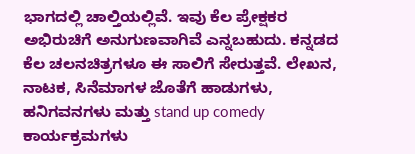ಭಾಗದಲ್ಲಿ ಚಾಲ್ತಿಯಲ್ಲಿವೆ. ಇವು ಕೆಲ ಪ್ರೇಕ್ಷಕರ ಅಭಿರುಚಿಗೆ ಅನುಗುಣವಾಗಿವೆ ಎನ್ನಬಹುದು. ಕನ್ನಡದ ಕೆಲ ಚಲನಚಿತ್ರಗಳೂ ಈ ಸಾಲಿಗೆ ಸೇರುತ್ತವೆ. ಲೇಖನ, ನಾಟಕ, ಸಿನೆಮಾಗಳ ಜೊತೆಗೆ ಹಾಡುಗಳು, ಹನಿಗವನಗಳು ಮತ್ತು stand up comedy ಕಾರ್ಯಕ್ರಮಗಳು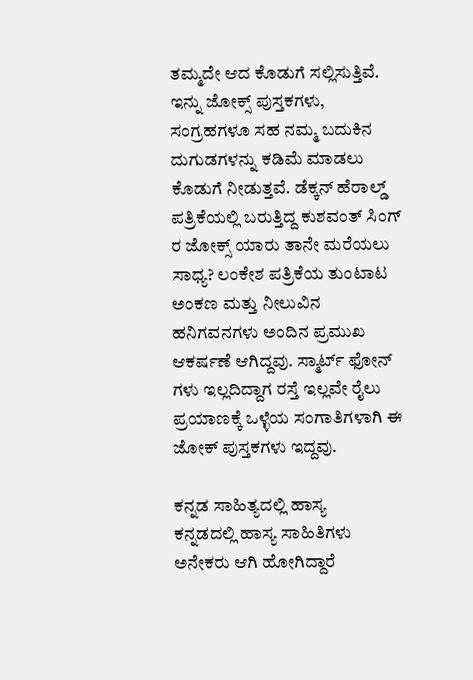ತಮ್ಮದೇ ಆದ ಕೊಡುಗೆ ಸಲ್ಲಿಸುತ್ತಿವೆ.
ಇನ್ನು ಜೋಕ್ಸ್ ಪುಸ್ತಕಗಳು, ಸಂಗ್ರಹಗಳೂ ಸಹ ನಮ್ಮ ಬದುಕಿನ ದುಗುಡಗಳನ್ನು ಕಡಿಮೆ ಮಾಡಲು ಕೊಡುಗೆ ನೀಡುತ್ತವೆ. ಡೆಕ್ಕನ್ ಹೆರಾಲ್ಡ್ ಪತ್ರಿಕೆಯಲ್ಲಿ ಬರುತ್ತಿದ್ದ ಕುಶವಂತ್ ಸಿಂಗ್ ರ ಜೋಕ್ಸ್ ಯಾರು ತಾನೇ ಮರೆಯಲು ಸಾಧ್ಯ? ಲಂಕೇಶ ಪತ್ರಿಕೆಯ ತುಂಟಾಟ ಅಂಕಣ ಮತ್ತು ನೀಲುವಿನ ಹನಿಗವನಗಳು ಅಂದಿನ ಪ್ರಮುಖ ಆಕರ್ಷಣೆ ಆಗಿದ್ದವು. ಸ್ಮಾರ್ಟ್ ಫೋನ್ ಗಳು ಇಲ್ಲದಿದ್ದಾಗ ರಸ್ತೆ ಇಲ್ಲವೇ ರೈಲು ಪ್ರಯಾಣಕ್ಕೆ ಒಳ್ಳೆಯ ಸಂಗಾತಿಗಳಾಗಿ ಈ ಜೋಕ್ ಪುಸ್ತಕಗಳು ಇದ್ದವು.

ಕನ್ನಡ ಸಾಹಿತ್ಯದಲ್ಲಿ ಹಾಸ್ಯ
ಕನ್ನಡದಲ್ಲಿ ಹಾಸ್ಯ ಸಾಹಿತಿಗಳು ಅನೇಕರು ಆಗಿ ಹೋಗಿದ್ದಾರೆ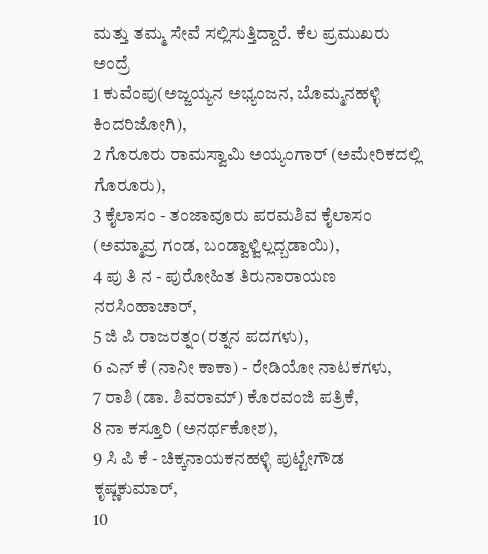ಮತ್ತು ತಮ್ಮ ಸೇವೆ ಸಲ್ಲಿಸುತ್ತಿದ್ದಾರೆ. ಕೆಲ ಪ್ರಮುಖರು ಅಂದ್ರೆ
1 ಕುವೆಂಪು(ಅಜ್ಜಯ್ಯನ ಅಭ್ಯಂಜನ, ಬೊಮ್ಮನಹಳ್ಳಿ ಕಿಂದರಿಜೋಗಿ),
2 ಗೊರೂರು ರಾಮಸ್ವಾಮಿ ಅಯ್ಯಂಗಾರ್ (ಅಮೇರಿಕದಲ್ಲಿ ಗೊರೂರು),
3 ಕೈಲಾಸಂ - ತಂಜಾವೂರು ಪರಮಶಿವ ಕೈಲಾಸಂ (ಅಮ್ಮಾವ್ರ ಗಂಡ, ಬಂಡ್ವಾಳ್ವಿಲ್ಲದ್ಬಡಾಯಿ),
4 ಪು ತಿ ನ - ಪುರೋಹಿತ ತಿರುನಾರಾಯಣ ನರಸಿಂಹಾಚಾರ್,
5 ಜಿ ಪಿ ರಾಜರತ್ನಂ(ರತ್ನನ ಪದಗಳು),
6 ಎನ್ ಕೆ (ನಾನೀ ಕಾಕಾ) - ರೇಡಿಯೋ ನಾಟಕಗಳು,
7 ರಾಶಿ (ಡಾ. ಶಿವರಾಮ್) ಕೊರವಂಜಿ ಪತ್ರಿಕೆ,
8 ನಾ ಕಸ್ತೂರಿ (ಅನರ್ಥಕೋಶ),
9 ಸಿ ಪಿ ಕೆ - ಚಿಕ್ಕನಾಯಕನಹಳ್ಳಿ ಪುಟ್ಟೇಗೌಡ ಕೃಷ್ಣಕುಮಾರ್,
10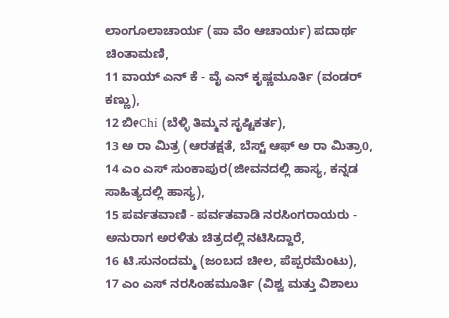ಲಾಂಗೂಲಾಚಾರ್ಯ (ಪಾ ವೆಂ ಆಚಾರ್ಯ) ಪದಾರ್ಥ ಚಿಂತಾಮಣಿ,
11 ವಾಯ್ ಎನ್ ಕೆ - ವೈ ಎನ್ ಕೃಷ್ಣಮೂರ್ತಿ (ವಂಡರ್ ಕಣ್ಣು),
12 ಬೀChi (ಬೆಳ್ಳಿ ತಿಮ್ಮನ ಸೃಷ್ಟಿಕರ್ತ),
13 ಅ ರಾ ಮಿತ್ರ (ಆರತಕ್ಷತೆ, ಬೆಸ್ಟ್ ಆಫ್ ಅ ರಾ ಮಿತ್ರಾ0,
14 ಎಂ ಎಸ್ ಸುಂಕಾಪುರ(ಜೀವನದಲ್ಲಿ ಹಾಸ್ಯ, ಕನ್ನಡ ಸಾಹಿತ್ಯದಲ್ಲಿ ಹಾಸ್ಯ),
15 ಪರ್ವತವಾಣಿ - ಪರ್ವತವಾಡಿ ನರಸಿಂಗರಾಯರು - ಅನುರಾಗ ಅರಳಿತು ಚಿತ್ರದಲ್ಲಿ ನಟಿಸಿದ್ದಾರೆ,
16 ಟಿ.ಸುನಂದಮ್ಮ (ಜಂಬದ ಚೀಲ, ಪೆಪ್ಪರಮೆಂಟು),
17 ಎಂ ಎಸ್ ನರಸಿಂಹಮೂರ್ತಿ (ವಿಶ್ವ ಮತ್ತು ವಿಶಾಲು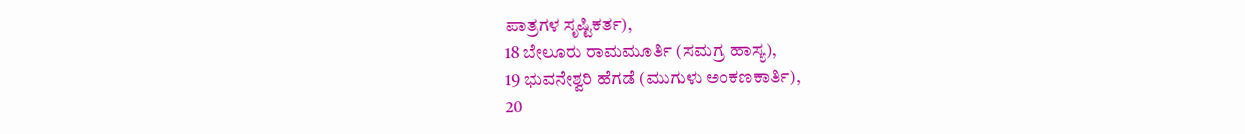ಪಾತ್ರಗಳ ಸೃಷ್ಟಿಕರ್ತ),
18 ಬೇಲೂರು ರಾಮಮೂರ್ತಿ (ಸಮಗ್ರ ಹಾಸ್ಯ),
19 ಭುವನೇಶ್ವರಿ ಹೆಗಡೆ (ಮುಗುಳು ಅಂಕಣಕಾರ್ತಿ),
20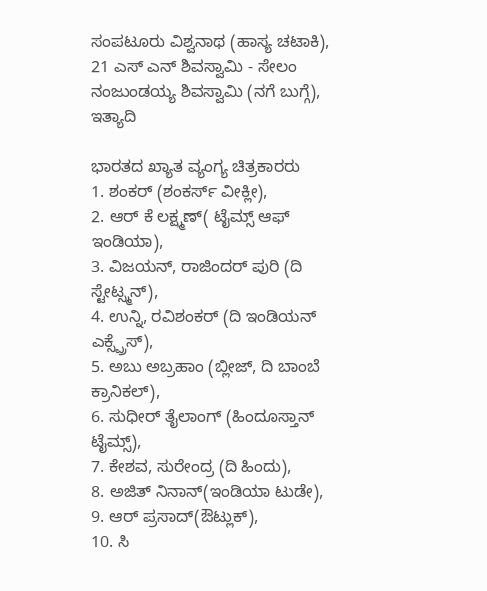ಸಂಪಟೂರು ವಿಶ್ವನಾಥ (ಹಾಸ್ಯ ಚಟಾಕಿ),
21 ಎಸ್ ಎನ್ ಶಿವಸ್ವಾಮಿ - ಸೇಲಂ ನಂಜುಂಡಯ್ಯ ಶಿವಸ್ವಾಮಿ (ನಗೆ ಬುಗ್ಗೆ), ಇತ್ಯಾದಿ

ಭಾರತದ ಖ್ಯಾತ ವ್ಯಂಗ್ಯ ಚಿತ್ರಕಾರರು
1. ಶಂಕರ್ (ಶಂಕರ್ಸ್ ವೀಕ್ಲೀ),
2. ಆರ್ ಕೆ ಲಕ್ಷ್ಮಣ್( ಟೈಮ್ಸ್ ಆಫ್ ಇಂಡಿಯಾ),
3. ವಿಜಯನ್, ರಾಜಿಂದರ್ ಪುರಿ (ದಿ ಸ್ಟೇಟ್ಸ್ಮನ್),
4. ಉನ್ನಿ, ರವಿಶಂಕರ್ (ದಿ ಇಂಡಿಯನ್ ಎಕ್ಸ್ಪ್ರೆಸ್),
5. ಅಬು ಅಬ್ರಹಾಂ (ಬ್ಲೀಜ್, ದಿ ಬಾಂಬೆ ಕ್ರಾನಿಕಲ್),
6. ಸುಧೀರ್ ತೈಲಾಂಗ್ (ಹಿಂದೂಸ್ತಾನ್ ಟೈಮ್ಸ್),
7. ಕೇಶವ, ಸುರೇಂದ್ರ (ದಿ ಹಿಂದು),
8. ಅಜಿತ್ ನಿನಾನ್(ಇಂಡಿಯಾ ಟುಡೇ),
9. ಆರ್ ಪ್ರಸಾದ್(ಔಟ್ಲುಕ್),
10. ಸಿ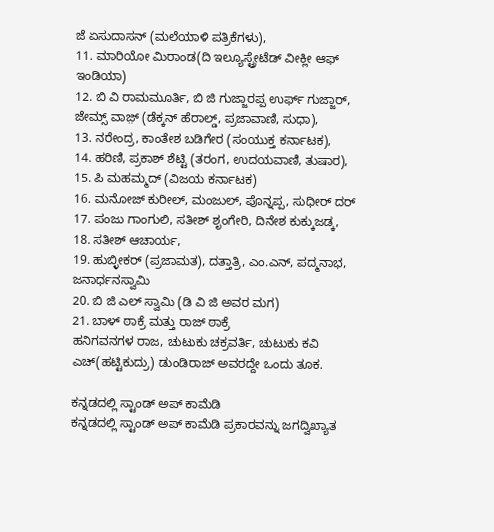ಜೆ ಏಸುದಾಸನ್ (ಮಲೆಯಾಳಿ ಪತ್ರಿಕೆಗಳು),
11. ಮಾರಿಯೋ ಮಿರಾಂಡ(ದಿ ಇಲ್ಯೂಸ್ಟ್ರೇಟೆಡ್ ವೀಕ್ಲೀ ಆಫ್ ಇಂಡಿಯಾ)
12. ಬಿ ವಿ ರಾಮಮೂರ್ತಿ, ಬಿ ಜಿ ಗುಜ್ಜಾರಪ್ಪ ಉರ್ಫ್ ಗುಜ್ಜಾರ್, ಜೇಮ್ಸ್ ವಾಜ಼್ (ಡೆಕ್ಕನ್ ಹೆರಾಲ್ಡ್, ಪ್ರಜಾವಾಣಿ, ಸುಧಾ),
13. ನರೇಂದ್ರ, ಕಾಂತೇಶ ಬಡಿಗೇರ (ಸಂಯುಕ್ತ ಕರ್ನಾಟಕ),
14. ಹರಿಣಿ, ಪ್ರಕಾಶ್ ಶೆಟ್ಟಿ (ತರಂಗ, ಉದಯವಾಣಿ, ತುಷಾರ),
15. ಪಿ ಮಹಮ್ಮದ್ (ವಿಜಯ ಕರ್ನಾಟಕ)
16. ಮನೋಜ್ ಕುರೀಲ್, ಮಂಜುಲ್, ಪೊನ್ನಪ್ಪ, ಸುಧೀರ್ ದರ್
17. ಪಂಜು ಗಾಂಗುಲಿ, ಸತೀಶ್ ಶೃಂಗೇರಿ, ದಿನೇಶ ಕುಕ್ಕುಜಡ್ಕ,
18. ಸತೀಶ್ ಆಚಾರ್ಯ,
19. ಹುಬ್ಳೀಕರ್ (ಪ್ರಜಾಮತ), ದತ್ತಾತ್ರಿ, ಎಂ.ಎನ್, ಪದ್ಮನಾಭ, ಜನಾರ್ಧನಸ್ವಾಮಿ
20. ಬಿ ಜಿ ಎಲ್ ಸ್ವಾಮಿ (ಡಿ ವಿ ಜಿ ಅವರ ಮಗ)
21. ಬಾಳ್ ಠಾಕ್ರೆ ಮತ್ತು ರಾಜ್ ಠಾಕ್ರೆ
ಹನಿಗವನಗಳ ರಾಜ, ಚುಟುಕು ಚಕ್ರವರ್ತಿ, ಚುಟುಕು ಕವಿ ಎಚ್(ಹಟ್ಟಿಕುದ್ರು) ಡುಂಡಿರಾಜ್ ಅವರದ್ದೇ ಒಂದು ತೂಕ.

ಕನ್ನಡದಲ್ಲಿ ಸ್ಟಾಂಡ್ ಅಪ್ ಕಾಮೆಡಿ
ಕನ್ನಡದಲ್ಲಿ ಸ್ಟಾಂಡ್ ಅಪ್ ಕಾಮೆಡಿ ಪ್ರಕಾರವನ್ನು ಜಗದ್ವಿಖ್ಯಾತ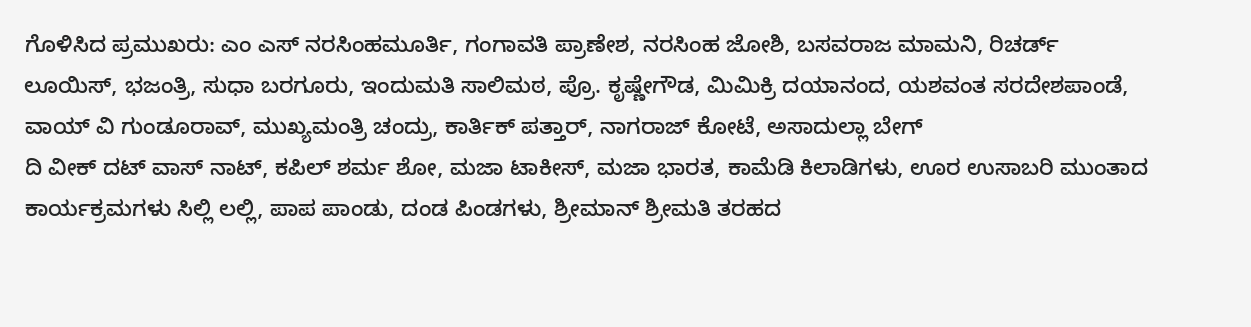ಗೊಳಿಸಿದ ಪ್ರಮುಖರು: ಎಂ ಎಸ್ ನರಸಿಂಹಮೂರ್ತಿ, ಗಂಗಾವತಿ ಪ್ರಾಣೇಶ, ನರಸಿಂಹ ಜೋಶಿ, ಬಸವರಾಜ ಮಾಮನಿ, ರಿಚರ್ಡ್ ಲೂಯಿಸ್, ಭಜಂತ್ರಿ, ಸುಧಾ ಬರಗೂರು, ಇಂದುಮತಿ ಸಾಲಿಮಠ, ಪ್ರೊ. ಕೃಷ್ಣೇಗೌಡ, ಮಿಮಿಕ್ರಿ ದಯಾನಂದ, ಯಶವಂತ ಸರದೇಶಪಾಂಡೆ, ವಾಯ್ ವಿ ಗುಂಡೂರಾವ್, ಮುಖ್ಯಮಂತ್ರಿ ಚಂದ್ರು, ಕಾರ್ತಿಕ್ ಪತ್ತಾರ್, ನಾಗರಾಜ್ ಕೋಟೆ, ಅಸಾದುಲ್ಲಾ ಬೇಗ್
ದಿ ವೀಕ್ ದಟ್ ವಾಸ್ ನಾಟ್, ಕಪಿಲ್ ಶರ್ಮ ಶೋ, ಮಜಾ ಟಾಕೀಸ್, ಮಜಾ ಭಾರತ, ಕಾಮೆಡಿ ಕಿಲಾಡಿಗಳು, ಊರ ಉಸಾಬರಿ ಮುಂತಾದ ಕಾರ್ಯಕ್ರಮಗಳು ಸಿಲ್ಲಿ ಲಲ್ಲಿ, ಪಾಪ ಪಾಂಡು, ದಂಡ ಪಿಂಡಗಳು, ಶ್ರೀಮಾನ್ ಶ್ರೀಮತಿ ತರಹದ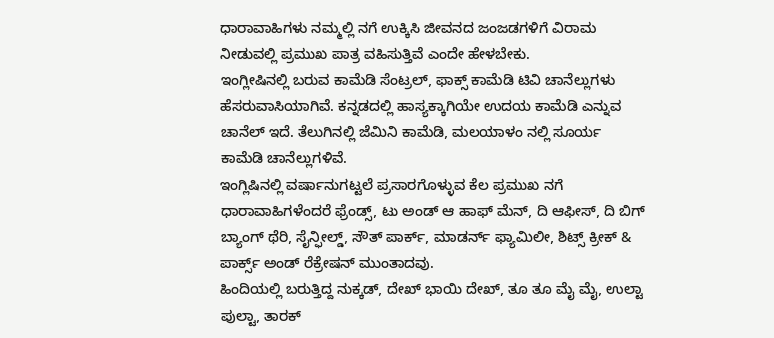ಧಾರಾವಾಹಿಗಳು ನಮ್ಮಲ್ಲಿ ನಗೆ ಉಕ್ಕಿಸಿ ಜೀವನದ ಜಂಜಡಗಳಿಗೆ ವಿರಾಮ ನೀಡುವಲ್ಲಿ ಪ್ರಮುಖ ಪಾತ್ರ ವಹಿಸುತ್ತಿವೆ ಎಂದೇ ಹೇಳಬೇಕು.
ಇಂಗ್ಲೀಷಿನಲ್ಲಿ ಬರುವ ಕಾಮೆಡಿ ಸೆಂಟ್ರಲ್, ಫಾಕ್ಸ್ ಕಾಮೆಡಿ ಟಿವಿ ಚಾನೆಲ್ಲುಗಳು ಹೆಸರುವಾಸಿಯಾಗಿವೆ. ಕನ್ನಡದಲ್ಲಿ ಹಾಸ್ಯಕ್ಕಾಗಿಯೇ ಉದಯ ಕಾಮೆಡಿ ಎನ್ನುವ ಚಾನೆಲ್ ಇದೆ. ತೆಲುಗಿನಲ್ಲಿ ಜೆಮಿನಿ ಕಾಮೆಡಿ, ಮಲಯಾಳಂ ನಲ್ಲಿ ಸೂರ್ಯ ಕಾಮೆಡಿ ಚಾನೆಲ್ಲುಗಳಿವೆ.
ಇಂಗ್ಲಿಷಿನಲ್ಲಿ ವರ್ಷಾನುಗಟ್ಟಲೆ ಪ್ರಸಾರಗೊಳ್ಳುವ ಕೆಲ ಪ್ರಮುಖ ನಗೆ ಧಾರಾವಾಹಿಗಳೆಂದರೆ ಫ್ರೆಂಡ್ಸ್, ಟು ಅಂಡ್ ಆ ಹಾಫ್ ಮೆನ್, ದಿ ಆಫೀಸ್, ದಿ ಬಿಗ್ ಬ್ಯಾಂಗ್ ಥೆರಿ, ಸೈನ್ಫೀಲ್ಡ್, ಸೌತ್ ಪಾರ್ಕ್, ಮಾಡರ್ನ್ ಫ್ಯಾಮಿಲೀ, ಶಿಟ್ಸ್ ಕ್ರೀಕ್ & ಪಾರ್ಕ್ಸ್ ಅಂಡ್ ರೆಕ್ರೇಷನ್ ಮುಂತಾದವು.
ಹಿಂದಿಯಲ್ಲಿ ಬರುತ್ತಿದ್ದ ನುಕ್ಕಡ್, ದೇಖ್ ಭಾಯಿ ದೇಖ್, ತೂ ತೂ ಮೈ ಮೈ, ಉಲ್ಟಾ ಪುಲ್ಟಾ, ತಾರಕ್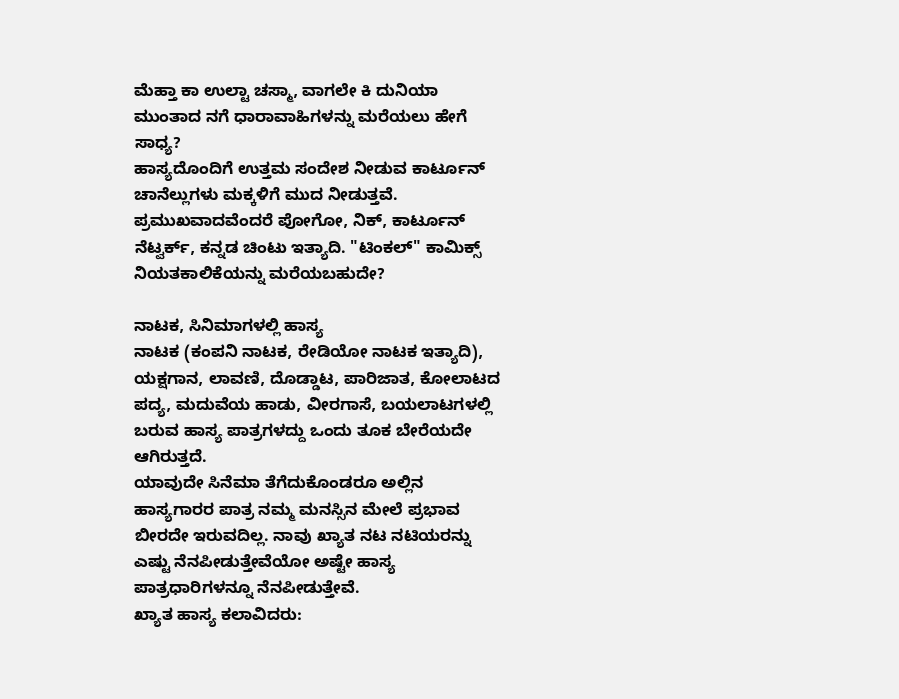ಮೆಹ್ತಾ ಕಾ ಉಲ್ಟಾ ಚಸ್ಮಾ, ವಾಗಲೇ ಕಿ ದುನಿಯಾ ಮುಂತಾದ ನಗೆ ಧಾರಾವಾಹಿಗಳನ್ನು ಮರೆಯಲು ಹೇಗೆ ಸಾಧ್ಯ?
ಹಾಸ್ಯದೊಂದಿಗೆ ಉತ್ತಮ ಸಂದೇಶ ನೀಡುವ ಕಾರ್ಟೂನ್ ಚಾನೆಲ್ಲುಗಳು ಮಕ್ಕಳಿಗೆ ಮುದ ನೀಡುತ್ತವೆ. ಪ್ರಮುಖವಾದವೆಂದರೆ ಪೋಗೋ, ನಿಕ್, ಕಾರ್ಟೂನ್ ನೆಟ್ವರ್ಕ್, ಕನ್ನಡ ಚಿಂಟು ಇತ್ಯಾದಿ. "ಟಿಂಕಲ್" ಕಾಮಿಕ್ಸ್ ನಿಯತಕಾಲಿಕೆಯನ್ನು ಮರೆಯಬಹುದೇ?

ನಾಟಕ, ಸಿನಿಮಾಗಳಲ್ಲಿ ಹಾಸ್ಯ
ನಾಟಕ (ಕಂಪನಿ ನಾಟಕ, ರೇಡಿಯೋ ನಾಟಕ ಇತ್ಯಾದಿ), ಯಕ್ಷಗಾನ, ಲಾವಣಿ, ದೊಡ್ಡಾಟ, ಪಾರಿಜಾತ, ಕೋಲಾಟದ ಪದ್ಯ, ಮದುವೆಯ ಹಾಡು, ವೀರಗಾಸೆ, ಬಯಲಾಟಗಳಲ್ಲಿ ಬರುವ ಹಾಸ್ಯ ಪಾತ್ರಗಳದ್ದು ಒಂದು ತೂಕ ಬೇರೆಯದೇ ಆಗಿರುತ್ತದೆ.
ಯಾವುದೇ ಸಿನೆಮಾ ತೆಗೆದುಕೊಂಡರೂ ಅಲ್ಲಿನ ಹಾಸ್ಯಗಾರರ ಪಾತ್ರ ನಮ್ಮ ಮನಸ್ಸಿನ ಮೇಲೆ ಪ್ರಭಾವ ಬೀರದೇ ಇರುವದಿಲ್ಲ. ನಾವು ಖ್ಯಾತ ನಟ ನಟಿಯರನ್ನು ಎಷ್ಟು ನೆನಪೀಡುತ್ತೇವೆಯೋ ಅಷ್ಟೇ ಹಾಸ್ಯ ಪಾತ್ರಧಾರಿಗಳನ್ನೂ ನೆನಪೀಡುತ್ತೇವೆ.
ಖ್ಯಾತ ಹಾಸ್ಯ ಕಲಾವಿದರು: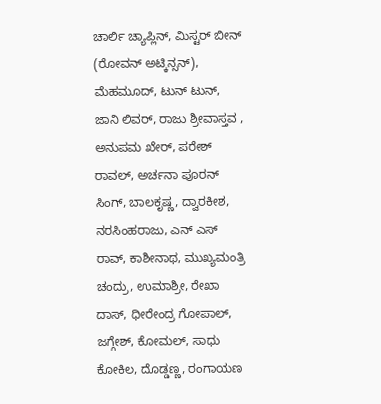ಚಾರ್ಲಿ ಚ್ಯಾಪ್ಲಿನ್, ಮಿಸ್ಟರ್ ಬೀನ್ (ರೋವನ್ ಅಟ್ಕಿನ್ಸನ್), ಮೆಹಮೂದ್, ಟುನ್ ಟುನ್, ಜಾನಿ ಲಿವರ್, ರಾಜು ಶ್ರೀವಾಸ್ತವ , ಅನುಪಮ ಖೇರ್, ಪರೇಶ್ ರಾವಲ್, ಅರ್ಚನಾ ಪೂರನ್ ಸಿಂಗ್, ಬಾಲಕೃಷ್ಣ, ದ್ವಾರಕೀಶ, ನರಸಿಂಹರಾಜು, ಎನ್ ಎಸ್ ರಾವ್, ಕಾಶೀನಾಥ, ಮುಖ್ಯಮಂತ್ರಿ ಚಂದ್ರು, ಉಮಾಶ್ರೀ, ರೇಖಾ ದಾಸ್, ಧೀರೇಂದ್ರ ಗೋಪಾಲ್, ಜಗ್ಗೇಶ್, ಕೋಮಲ್, ಸಾಧು ಕೋಕಿಲ, ದೊಡ್ಡಣ್ಣ, ರಂಗಾಯಣ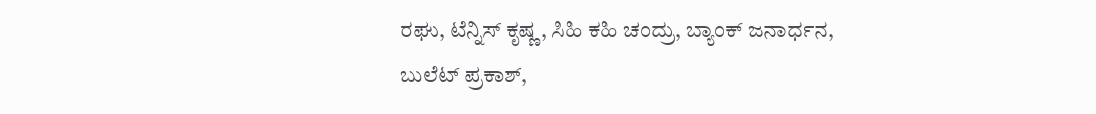ರಘು, ಟೆನ್ನಿಸ್ ಕೃಷ್ಣ, ಸಿಹಿ ಕಹಿ ಚಂದ್ರು, ಬ್ಯಾಂಕ್ ಜನಾರ್ಧನ, ಬುಲೆಟ್ ಪ್ರಕಾಶ್,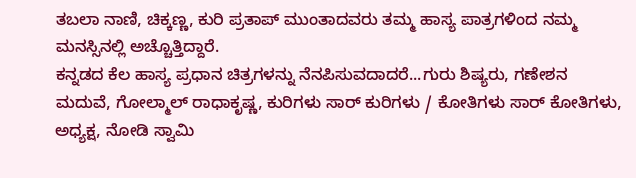ತಬಲಾ ನಾಣಿ, ಚಿಕ್ಕಣ್ಣ, ಕುರಿ ಪ್ರತಾಪ್ ಮುಂತಾದವರು ತಮ್ಮ ಹಾಸ್ಯ ಪಾತ್ರಗಳಿಂದ ನಮ್ಮ ಮನಸ್ಸಿನಲ್ಲಿ ಅಚ್ಚೊತ್ತಿದ್ದಾರೆ.
ಕನ್ನಡದ ಕೆಲ ಹಾಸ್ಯ ಪ್ರಧಾನ ಚಿತ್ರಗಳನ್ನು ನೆನಪಿಸುವದಾದರೆ...ಗುರು ಶಿಷ್ಯರು, ಗಣೇಶನ ಮದುವೆ, ಗೋಲ್ಮಾಲ್ ರಾಧಾಕೃಷ್ಣ, ಕುರಿಗಳು ಸಾರ್ ಕುರಿಗಳು / ಕೋತಿಗಳು ಸಾರ್ ಕೋತಿಗಳು, ಅಧ್ಯಕ್ಷ, ನೋಡಿ ಸ್ವಾಮಿ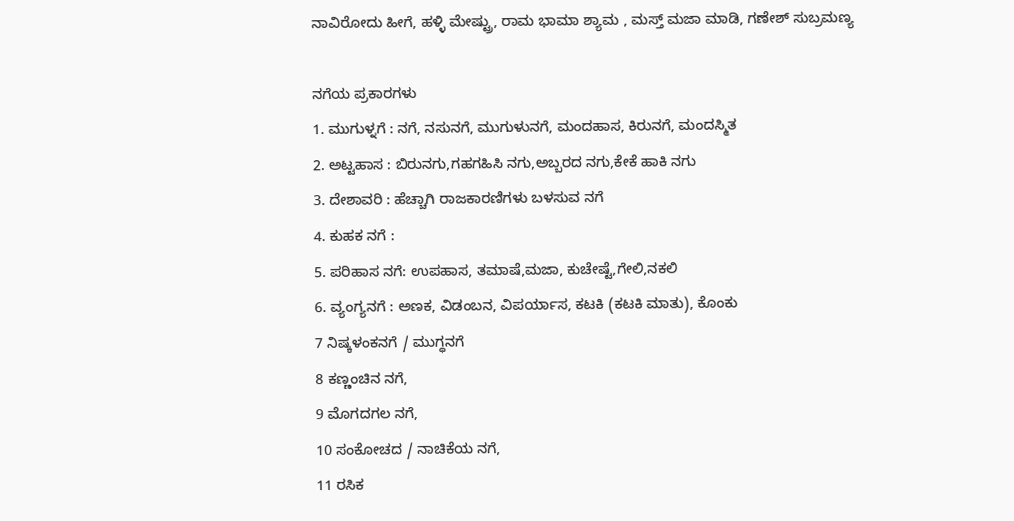ನಾವಿರೋದು ಹೀಗೆ, ಹಳ್ಳಿ ಮೇಷ್ಟ್ರು, ರಾಮ ಭಾಮಾ ಶ್ಯಾಮ , ಮಸ್ತ್ ಮಜಾ ಮಾಡಿ, ಗಣೇಶ್ ಸುಬ್ರಮಣ್ಯ

ನಗೆಯ ಪ್ರಕಾರಗಳು
1. ಮುಗುಳ್ನಗೆ : ನಗೆ, ನಸುನಗೆ, ಮುಗುಳುನಗೆ, ಮಂದಹಾಸ, ಕಿರುನಗೆ, ಮಂದಸ್ಮಿತ
2. ಅಟ್ಟಹಾಸ : ಬಿರುನಗು,ಗಹಗಹಿಸಿ ನಗು,ಅಬ್ಬರದ ನಗು,ಕೇಕೆ ಹಾಕಿ ನಗು
3. ದೇಶಾವರಿ : ಹೆಚ್ಚಾಗಿ ರಾಜಕಾರಣಿಗಳು ಬಳಸುವ ನಗೆ
4. ಕುಹಕ ನಗೆ :
5. ಪರಿಹಾಸ ನಗೆ: ಉಪಹಾಸ, ತಮಾಷೆ,ಮಜಾ, ಕುಚೇಷ್ಟೆ,ಗೇಲಿ,ನಕಲಿ
6. ವ್ಯಂಗ್ಯನಗೆ : ಅಣಕ, ವಿಡಂಬನ, ವಿಪರ್ಯಾಸ, ಕಟಕಿ (ಕಟಕಿ ಮಾತು), ಕೊಂಕು
7 ನಿಷ್ಕಳಂಕನಗೆ / ಮುಗ್ಧನಗೆ
8 ಕಣ್ಣಂಚಿನ ನಗೆ,
9 ಮೊಗದಗಲ ನಗೆ,
10 ಸಂಕೋಚದ / ನಾಚಿಕೆಯ ನಗೆ,
11 ರಸಿಕ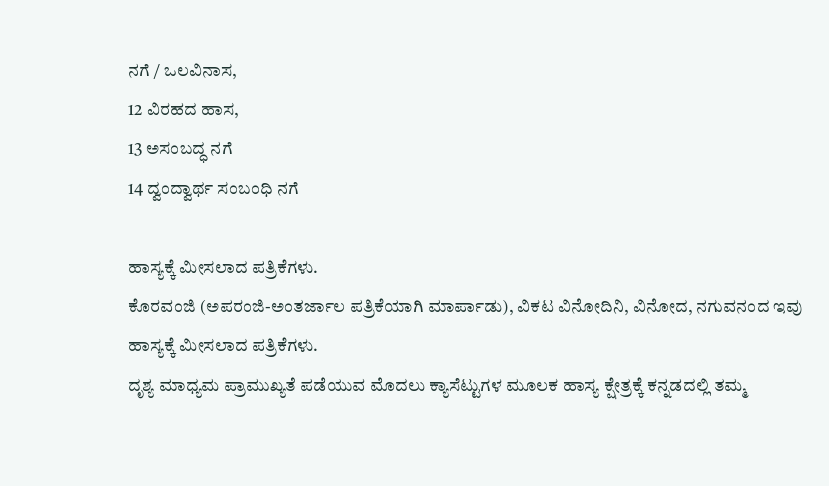ನಗೆ / ಒಲವಿನಾಸ,
12 ವಿರಹದ ಹಾಸ,
13 ಅಸಂಬದ್ಧ ನಗೆ
14 ದ್ವಂದ್ವಾರ್ಥ ಸಂಬಂಧಿ ನಗೆ

ಹಾಸ್ಯಕ್ಕೆ ಮೀಸಲಾದ ಪತ್ರಿಕೆಗಳು.
ಕೊರವಂಜಿ (ಅಪರಂಜಿ-ಅಂತರ್ಜಾಲ ಪತ್ರಿಕೆಯಾಗಿ ಮಾರ್ಪಾಡು), ವಿಕಟ ವಿನೋದಿನಿ, ವಿನೋದ, ನಗುವನಂದ ಇವು ಹಾಸ್ಯಕ್ಕೆ ಮೀಸಲಾದ ಪತ್ರಿಕೆಗಳು.
ದೃಶ್ಯ ಮಾಧ್ಯಮ ಪ್ರಾಮುಖ್ಯತೆ ಪಡೆಯುವ ಮೊದಲು ಕ್ಯಾಸೆಟ್ಟುಗಳ ಮೂಲಕ ಹಾಸ್ಯ ಕ್ಷೇತ್ರಕ್ಕೆ ಕನ್ನಡದಲ್ಲಿ ತಮ್ಮ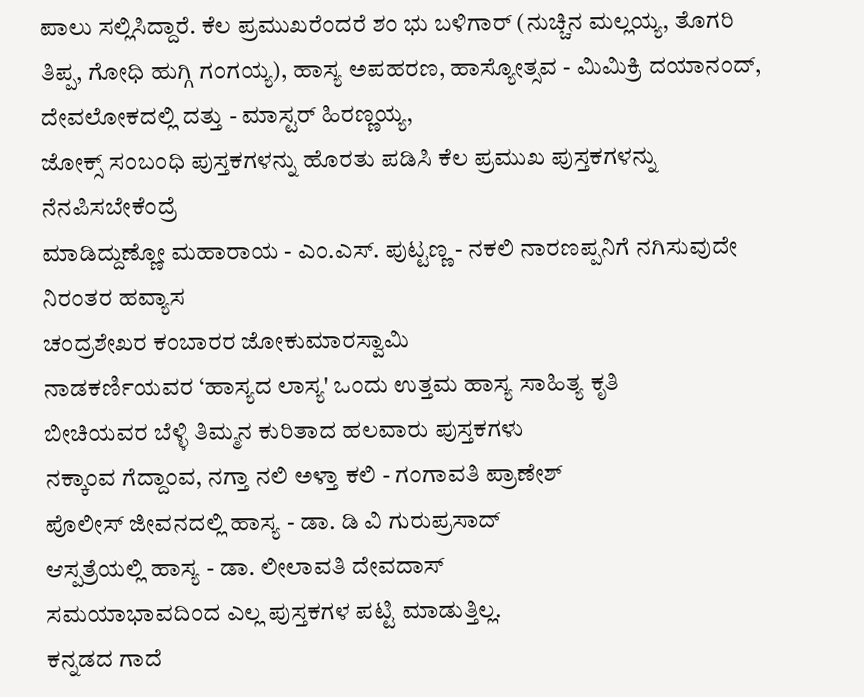ಪಾಲು ಸಲ್ಲಿಸಿದ್ದಾರೆ. ಕೆಲ ಪ್ರಮುಖರೆಂದರೆ ಶಂ ಭು ಬಳಿಗಾರ್ (ನುಚ್ಚಿನ ಮಲ್ಲಯ್ಯ, ತೊಗರಿ ತಿಪ್ಪ, ಗೋಧಿ ಹುಗ್ಗಿ ಗಂಗಯ್ಯ), ಹಾಸ್ಯ ಅಪಹರಣ, ಹಾಸ್ಯೋತ್ಸವ - ಮಿಮಿಕ್ರಿ ದಯಾನಂದ್, ದೇವಲೋಕದಲ್ಲಿ ದತ್ತು - ಮಾಸ್ಟರ್ ಹಿರಣ್ಣಯ್ಯ,
ಜೋಕ್ಸ್ ಸಂಬಂಧಿ ಪುಸ್ತಕಗಳನ್ನು ಹೊರತು ಪಡಿಸಿ ಕೆಲ ಪ್ರಮುಖ ಪುಸ್ತಕಗಳನ್ನು ನೆನಪಿಸಬೇಕೆಂದ್ರೆ
ಮಾಡಿದ್ದುಣ್ಣೋ ಮಹಾರಾಯ - ಎಂ.ಎಸ್. ಪುಟ್ಟಣ್ಣ - ನಕಲಿ ನಾರಣಪ್ಪನಿಗೆ ನಗಿಸುವುದೇ ನಿರಂತರ ಹವ್ಯಾಸ
ಚಂದ್ರಶೇಖರ ಕಂಬಾರರ ಜೋಕುಮಾರಸ್ವಾಮಿ
ನಾಡಕರ್ಣಿಯವರ ‘ಹಾಸ್ಯದ ಲಾಸ್ಯ' ಒಂದು ಉತ್ತಮ ಹಾಸ್ಯ ಸಾಹಿತ್ಯ ಕೃತಿ
ಬೀಚಿಯವರ ಬೆಳ್ಳಿ ತಿಮ್ಮನ ಕುರಿತಾದ ಹಲವಾರು ಪುಸ್ತಕಗಳು
ನಕ್ಕಾಂವ ಗೆದ್ದಾಂವ, ನಗ್ತಾ ನಲಿ ಅಳ್ತಾ ಕಲಿ - ಗಂಗಾವತಿ ಪ್ರಾಣೇಶ್
ಪೊಲೀಸ್ ಜೀವನದಲ್ಲಿ ಹಾಸ್ಯ - ಡಾ. ಡಿ ವಿ ಗುರುಪ್ರಸಾದ್
ಆಸ್ಪತ್ರೆಯಲ್ಲಿ ಹಾಸ್ಯ - ಡಾ. ಲೀಲಾವತಿ ದೇವದಾಸ್
ಸಮಯಾಭಾವದಿಂದ ಎಲ್ಲ ಪುಸ್ತಕಗಳ ಪಟ್ಟಿ ಮಾಡುತ್ತಿಲ್ಲ.
ಕನ್ನಡದ ಗಾದೆ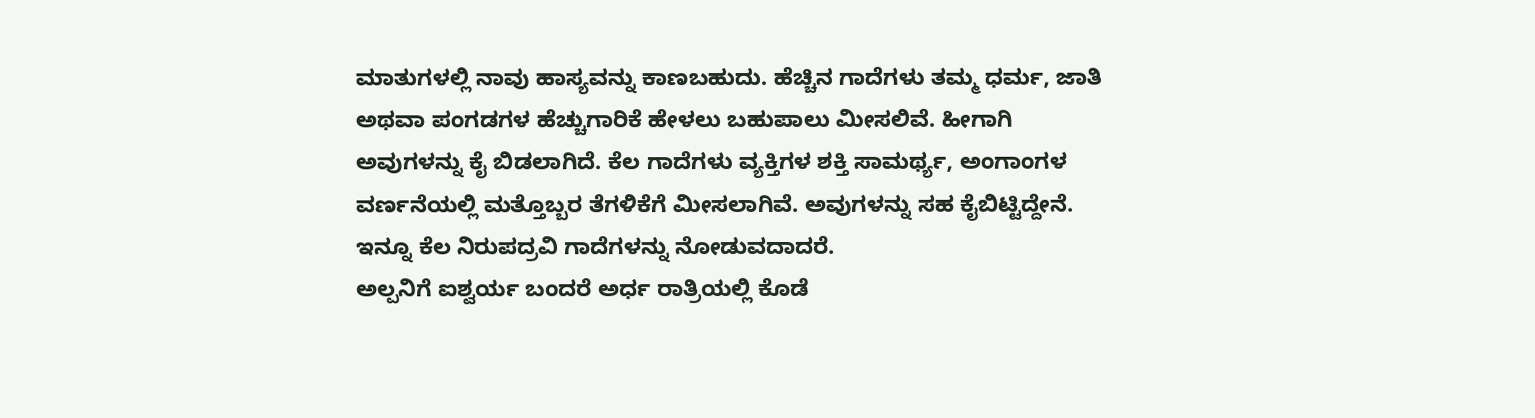ಮಾತುಗಳಲ್ಲಿ ನಾವು ಹಾಸ್ಯವನ್ನು ಕಾಣಬಹುದು. ಹೆಚ್ಚಿನ ಗಾದೆಗಳು ತಮ್ಮ ಧರ್ಮ, ಜಾತಿ ಅಥವಾ ಪಂಗಡಗಳ ಹೆಚ್ಚುಗಾರಿಕೆ ಹೇಳಲು ಬಹುಪಾಲು ಮೀಸಲಿವೆ. ಹೀಗಾಗಿ ಅವುಗಳನ್ನು ಕೈ ಬಿಡಲಾಗಿದೆ. ಕೆಲ ಗಾದೆಗಳು ವ್ಯಕ್ತಿಗಳ ಶಕ್ತಿ ಸಾಮರ್ಥ್ಯ, ಅಂಗಾಂಗಳ ವರ್ಣನೆಯಲ್ಲಿ ಮತ್ತೊಬ್ಬರ ತೆಗಳಿಕೆಗೆ ಮೀಸಲಾಗಿವೆ. ಅವುಗಳನ್ನು ಸಹ ಕೈಬಿಟ್ಟಿದ್ದೇನೆ. ಇನ್ನೂ ಕೆಲ ನಿರುಪದ್ರವಿ ಗಾದೆಗಳನ್ನು ನೋಡುವದಾದರೆ.
ಅಲ್ಪನಿಗೆ ಐಶ್ವರ್ಯ ಬಂದರೆ ಅರ್ಧ ರಾತ್ರಿಯಲ್ಲಿ ಕೊಡೆ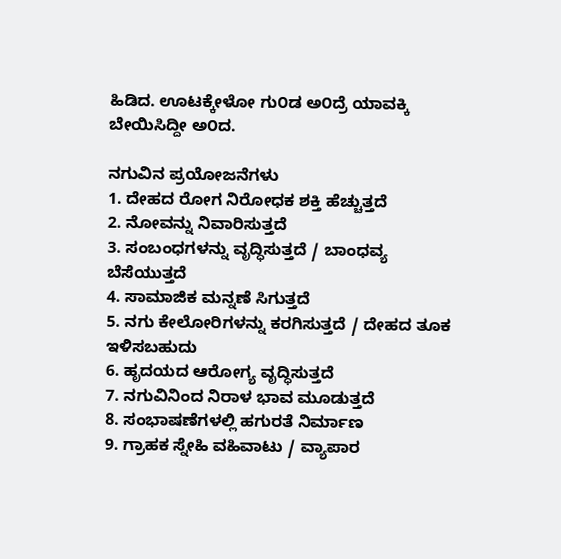ಹಿಡಿದ. ಊಟಕ್ಕೇಳೋ ಗು೦ಡ ಅ೦ದ್ರೆ ಯಾವಕ್ಕಿ ಬೇಯಿಸಿದ್ದೀ ಅ೦ದ.

ನಗುವಿನ ಪ್ರಯೋಜನೆಗಳು
1. ದೇಹದ ರೋಗ ನಿರೋಧಕ ಶಕ್ತಿ ಹೆಚ್ಚುತ್ತದೆ
2. ನೋವನ್ನು ನಿವಾರಿಸುತ್ತದೆ
3. ಸಂಬಂಧಗಳನ್ನು ವೃದ್ಧಿಸುತ್ತದೆ / ಬಾಂಧವ್ಯ ಬೆಸೆಯುತ್ತದೆ
4. ಸಾಮಾಜಿಕ ಮನ್ನಣೆ ಸಿಗುತ್ತದೆ
5. ನಗು ಕೇಲೋರಿಗಳನ್ನು ಕರಗಿಸುತ್ತದೆ / ದೇಹದ ತೂಕ ಇಳಿಸಬಹುದು
6. ಹೃದಯದ ಆರೋಗ್ಯ ವೃದ್ಧಿಸುತ್ತದೆ
7. ನಗುವಿನಿಂದ ನಿರಾಳ ಭಾವ ಮೂಡುತ್ತದೆ
8. ಸಂಭಾಷಣೆಗಳಲ್ಲಿ ಹಗುರತೆ ನಿರ್ಮಾಣ
9. ಗ್ರಾಹಕ ಸ್ನೇಹಿ ವಹಿವಾಟು / ವ್ಯಾಪಾರ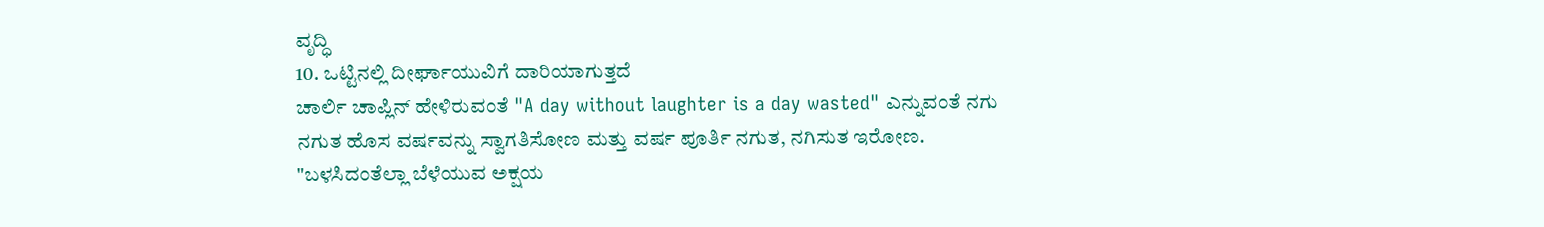ವೃದ್ಧಿ
10. ಒಟ್ಟಿನಲ್ಲಿ ದೀರ್ಘಾಯುವಿಗೆ ದಾರಿಯಾಗುತ್ತದೆ
ಚಾರ್ಲಿ ಚಾಪ್ಲಿನ್ ಹೇಳಿರುವಂತೆ "A day without laughter is a day wasted" ಎನ್ನುವಂತೆ ನಗು ನಗುತ ಹೊಸ ವರ್ಷವನ್ನು ಸ್ವಾಗತಿಸೋಣ ಮತ್ತು ವರ್ಷ ಪೂರ್ತಿ ನಗುತ, ನಗಿಸುತ ಇರೋಣ.
"ಬಳಸಿದಂತೆಲ್ಲಾ ಬೆಳೆಯುವ ಅಕ್ಷಯ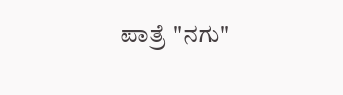ಪಾತ್ರೆ "ನಗು"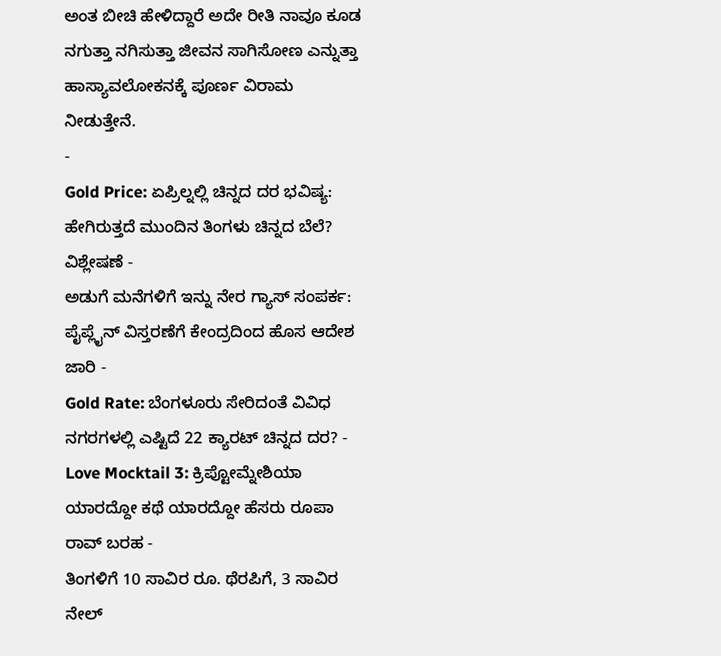ಅಂತ ಬೀಚಿ ಹೇಳಿದ್ದಾರೆ ಅದೇ ರೀತಿ ನಾವೂ ಕೂಡ ನಗುತ್ತಾ ನಗಿಸುತ್ತಾ ಜೀವನ ಸಾಗಿಸೋಣ ಎನ್ನುತ್ತಾ ಹಾಸ್ಯಾವಲೋಕನಕ್ಕೆ ಪೂರ್ಣ ವಿರಾಮ ನೀಡುತ್ತೇನೆ.
-
Gold Price: ಏಪ್ರಿಲ್ನಲ್ಲಿ ಚಿನ್ನದ ದರ ಭವಿಷ್ಯ: ಹೇಗಿರುತ್ತದೆ ಮುಂದಿನ ತಿಂಗಳು ಚಿನ್ನದ ಬೆಲೆ? ವಿಶ್ಲೇಷಣೆ -
ಅಡುಗೆ ಮನೆಗಳಿಗೆ ಇನ್ನು ನೇರ ಗ್ಯಾಸ್ ಸಂಪರ್ಕ: ಪೈಪ್ಲೈನ್ ವಿಸ್ತರಣೆಗೆ ಕೇಂದ್ರದಿಂದ ಹೊಸ ಆದೇಶ ಜಾರಿ -
Gold Rate: ಬೆಂಗಳೂರು ಸೇರಿದಂತೆ ವಿವಿಧ ನಗರಗಳಲ್ಲಿ ಎಷ್ಟಿದೆ 22 ಕ್ಯಾರಟ್ ಚಿನ್ನದ ದರ? -
Love Mocktail 3: ಕ್ರಿಪ್ಟೋಮ್ನೇಶಿಯಾ ಯಾರದ್ದೋ ಕಥೆ ಯಾರದ್ದೋ ಹೆಸರು ರೂಪಾ ರಾವ್ ಬರಹ -
ತಿಂಗಳಿಗೆ 10 ಸಾವಿರ ರೂ. ಥೆರಪಿಗೆ, 3 ಸಾವಿರ ನೇಲ್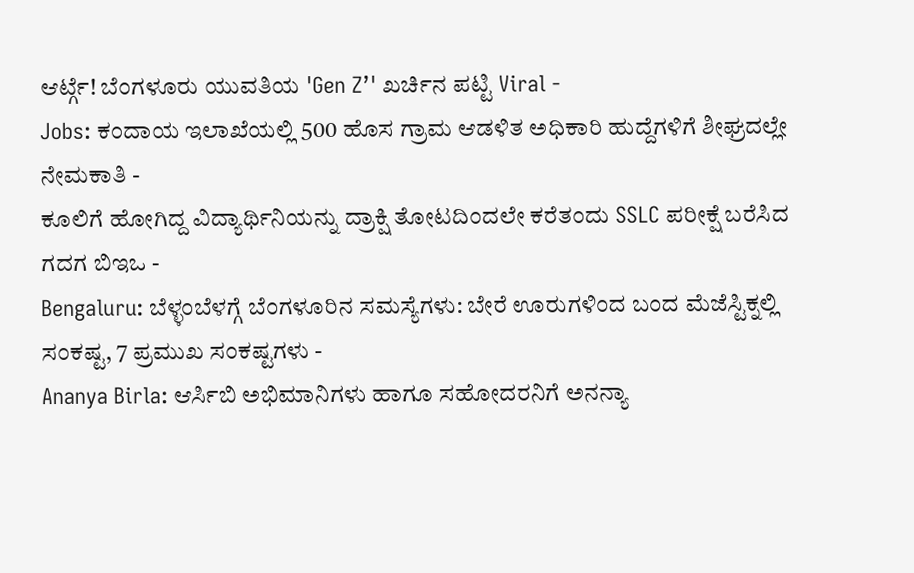ಆರ್ಟ್ಗೆ! ಬೆಂಗಳೂರು ಯುವತಿಯ 'Gen Z’' ಖರ್ಚಿನ ಪಟ್ಟಿ Viral -
Jobs: ಕಂದಾಯ ಇಲಾಖೆಯಲ್ಲಿ 500 ಹೊಸ ಗ್ರಾಮ ಆಡಳಿತ ಅಧಿಕಾರಿ ಹುದ್ದೆಗಳಿಗೆ ಶೀಘ್ರದಲ್ಲೇ ನೇಮಕಾತಿ -
ಕೂಲಿಗೆ ಹೋಗಿದ್ದ ವಿದ್ಯಾರ್ಥಿನಿಯನ್ನು ದ್ರಾಕ್ಷಿ ತೋಟದಿಂದಲೇ ಕರೆತಂದು SSLC ಪರೀಕ್ಷೆ ಬರೆಸಿದ ಗದಗ ಬಿಇಒ -
Bengaluru: ಬೆಳ್ಳಂಬೆಳಗ್ಗೆ ಬೆಂಗಳೂರಿನ ಸಮಸ್ಯೆಗಳು: ಬೇರೆ ಊರುಗಳಿಂದ ಬಂದ ಮೆಜೆಸ್ಟಿಕ್ನಲ್ಲಿ ಸಂಕಷ್ಟ, 7 ಪ್ರಮುಖ ಸಂಕಷ್ಟಗಳು -
Ananya Birla: ಆರ್ಸಿಬಿ ಅಭಿಮಾನಿಗಳು ಹಾಗೂ ಸಹೋದರನಿಗೆ ಅನನ್ಯಾ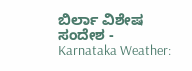ಬಿರ್ಲಾ ವಿಶೇಷ ಸಂದೇಶ -
Karnataka Weather: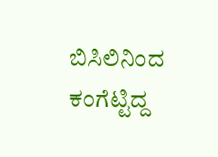ಬಿಸಿಲಿನಿಂದ ಕಂಗೆಟ್ಟಿದ್ದ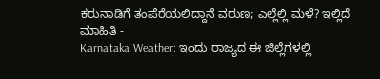ಕರುನಾಡಿಗೆ ತಂಪೆರೆಯಲಿದ್ದಾನೆ ವರುಣ; ಎಲ್ಲೆಲ್ಲಿ ಮಳೆ? ಇಲ್ಲಿದೆ ಮಾಹಿತಿ -
Karnataka Weather: ಇಂದು ರಾಜ್ಯದ ಈ ಜಿಲ್ಲೆಗಳಲ್ಲಿ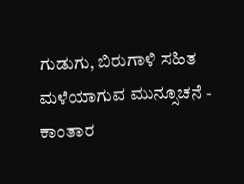ಗುಡುಗು, ಬಿರುಗಾಳಿ ಸಹಿತ ಮಳೆಯಾಗುವ ಮುನ್ಸೂಚನೆ -
ಕಾಂತಾರ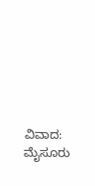ವಿವಾದ: ಮೈಸೂರು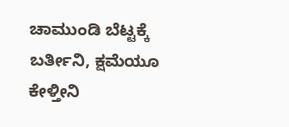ಚಾಮುಂಡಿ ಬೆಟ್ಟಕ್ಕೆ ಬರ್ತೀನಿ, ಕ್ಷಮೆಯೂ ಕೇಳ್ತೀನಿ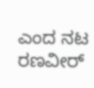ಎಂದ ನಟ ರಣವೀರ್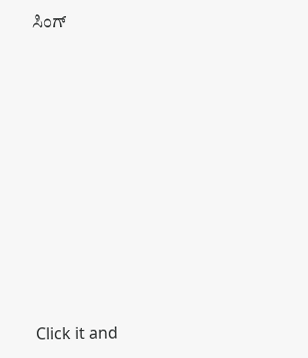ಸಿಂಗ್












Click it and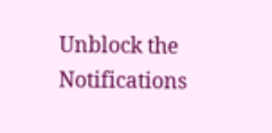Unblock the Notifications